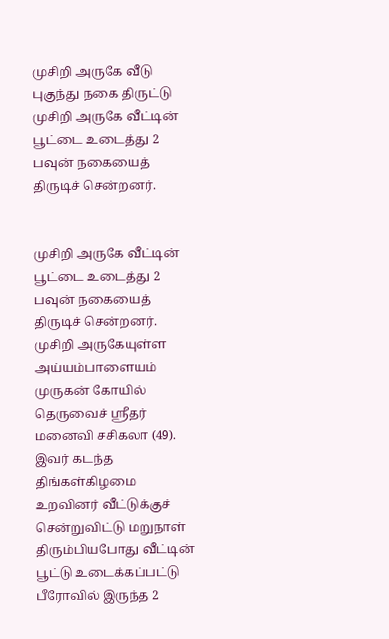முசிறி அருகே வீடு புகுந்து நகை திருட்டு
முசிறி அருகே வீட்டின் பூட்டை உடைத்து 2 பவுன் நகையைத் திருடிச் சென்றனர்.


முசிறி அருகே வீட்டின் பூட்டை உடைத்து 2 பவுன் நகையைத் திருடிச் சென்றனர்.
முசிறி அருகேயுள்ள அய்யம்பாளையம் முருகன் கோயில் தெருவைச் ஸ்ரீதர் மனைவி சசிகலா (49).
இவர் கடந்த திங்கள்கிழமை உறவினர் வீட்டுக்குச் சென்றுவிட்டு மறுநாள் திரும்பியபோது வீட்டின் பூட்டு உடைக்கப்பட்டு பீரோவில் இருந்த 2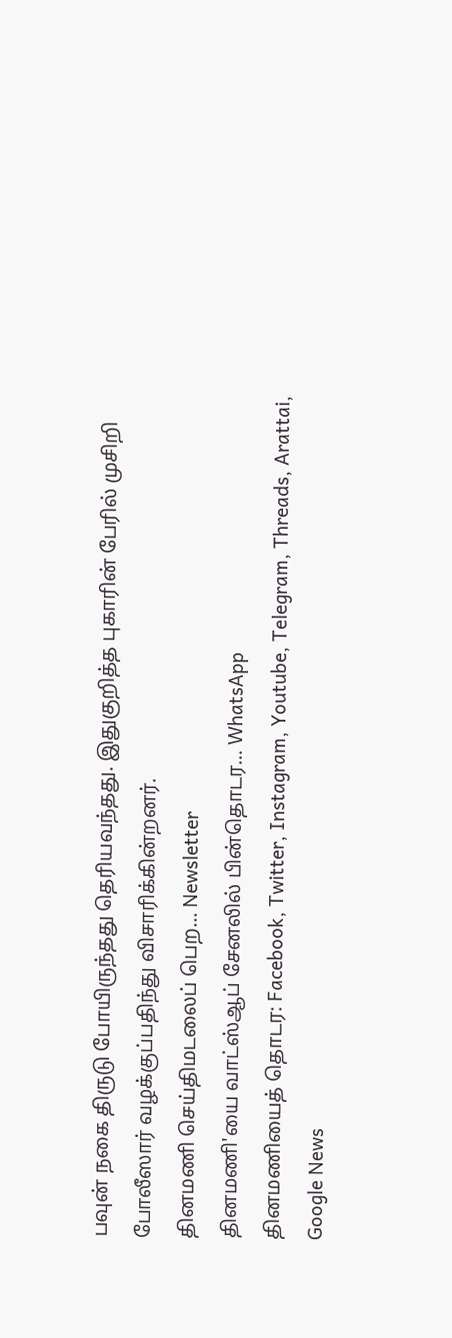பவுன் நகை திருடு போயிருந்தது தெரியவந்தது. இதுகுறித்த புகாரின் பேரில் முசிறி போலீஸார் வழக்குப்பதிந்து விசாரிக்கின்றனர்.
தினமணி செய்திமடலைப் பெற... Newsletter
தினமணி'யை வாட்ஸ்ஆப் சேனலில் பின்தொடர... WhatsApp
தினமணியைத் தொடர: Facebook, Twitter, Instagram, Youtube, Telegram, Threads, Arattai, Google News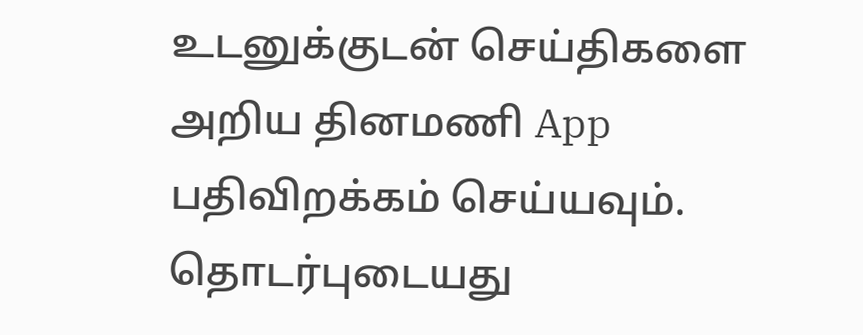உடனுக்குடன் செய்திகளை அறிய தினமணி App பதிவிறக்கம் செய்யவும்.
தொடர்புடையது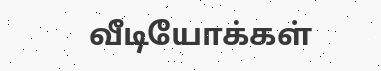வீடியோக்கள்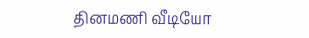தினமணி வீடியோ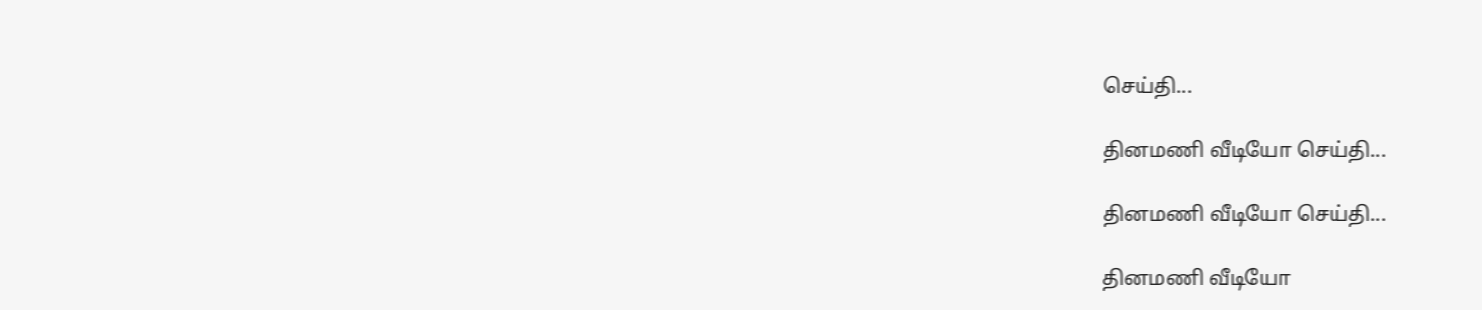செய்தி...

தினமணி வீடியோ செய்தி...

தினமணி வீடியோ செய்தி...

தினமணி வீடியோ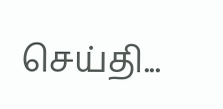செய்தி...